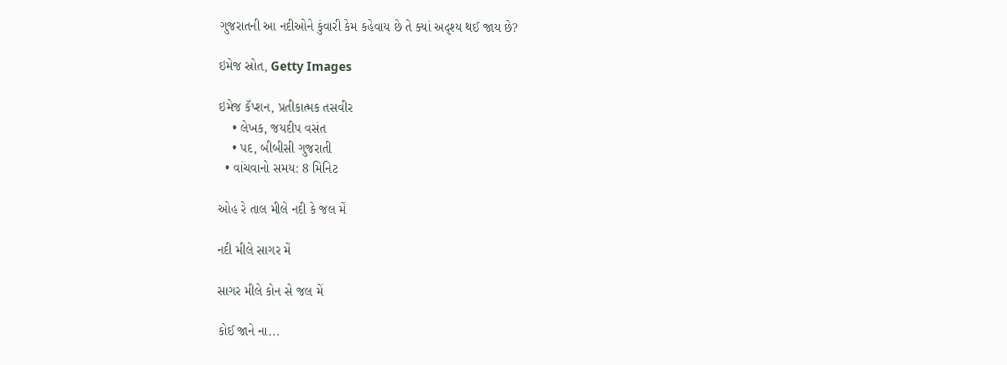ગુજરાતની આ નદીઓને કુંવારી કેમ કહેવાય છે તે ક્યાં અદૃશ્ય થઈ જાય છે?

ઇમેજ સ્રોત, Getty Images

ઇમેજ કૅપ્શન, પ્રતીકાત્મક તસવીર
    • લેખક, જયદીપ વસંત
    • પદ, બીબીસી ગુજરાતી
  • વાંચવાનો સમય: 8 મિનિટ

ઓહ રે તાલ મીલે નદી કે જલ મેં

નદી મીલે સાગર મેં

સાગર મીલે કોન સે જલ મેં

કોઈ જાને ના...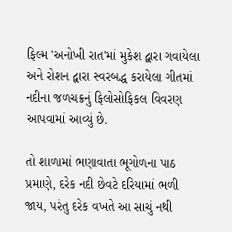ફિલ્મ 'અનોખી રાત'માં મુકેશ દ્વારા ગવાયેલા અને રોશન દ્વારા સ્વરબદ્ધ કરાયેલા ગીતમાં નદીના જળચક્રનું ફિલોસોફિકલ વિવરણ આપવામાં આવ્યું છે.

તો શાળામાં ભણાવાતા ભૂગોળના પાઠ પ્રમાણે, દરેક નદી છેવટે દરિયામાં ભળી જાય, પરંતુ દરેક વખતે આ સાચું નથી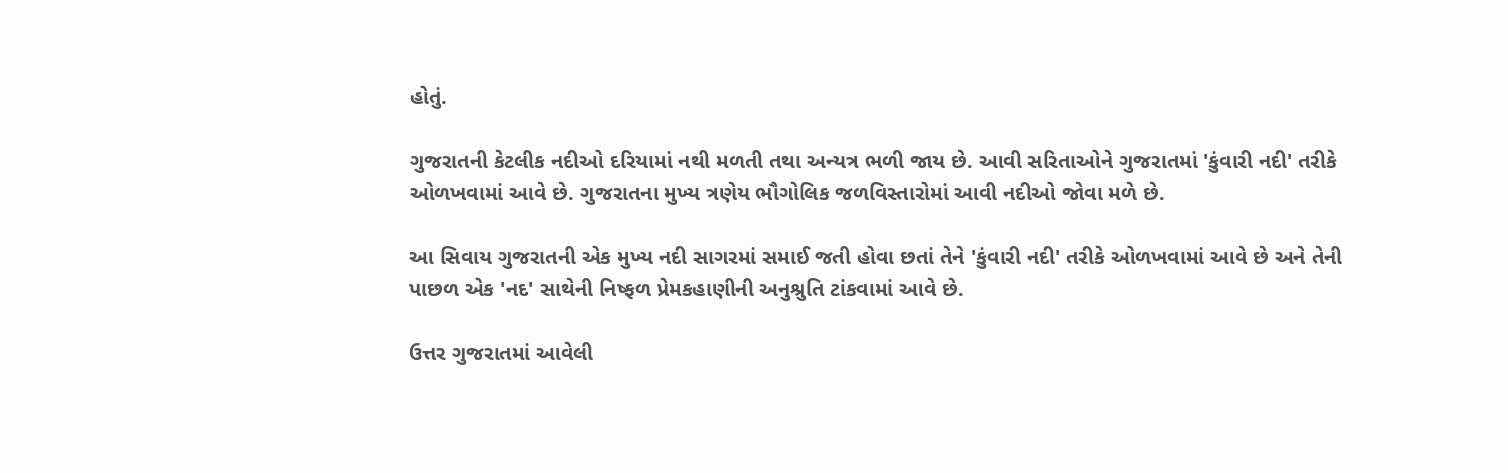હોતું.

ગુજરાતની કેટલીક નદીઓ દરિયામાં નથી મળતી તથા અન્યત્ર ભળી જાય છે. આવી સરિતાઓને ગુજરાતમાં 'કુંવારી નદી' તરીકે ઓળખવામાં આવે છે. ગુજરાતના મુખ્ય ત્રણેય ભૌગોલિક જળવિસ્તારોમાં આવી નદીઓ જોવા મળે છે.

આ સિવાય ગુજરાતની એક મુખ્ય નદી સાગરમાં સમાઈ જતી હોવા છતાં તેને 'કુંવારી નદી' તરીકે ઓળખવામાં આવે છે અને તેની પાછળ એક 'નદ' સાથેની નિષ્ફળ પ્રેમકહાણીની અનુશ્રુતિ ટાંકવામાં આવે છે.

ઉત્તર ગુજરાતમાં આવેલી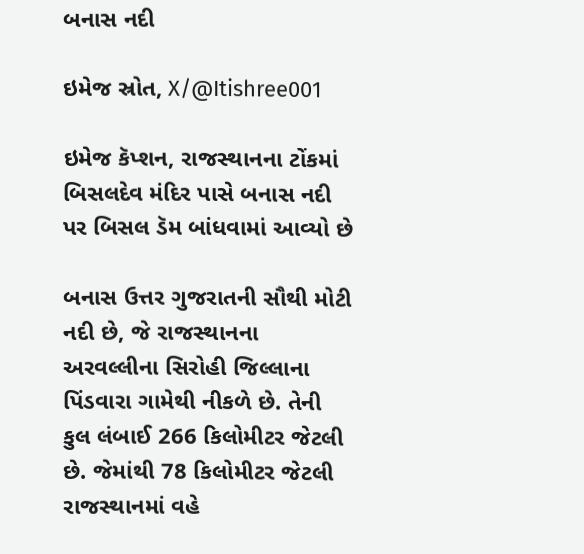બનાસ નદી

ઇમેજ સ્રોત, X/@Itishree001

ઇમેજ કૅપ્શન, રાજસ્થાનના ટોંકમાં બિસલદેવ મંદિર પાસે બનાસ નદી પર બિસલ ડૅમ બાંધવામાં આવ્યો છે

બનાસ ઉત્તર ગુજરાતની સૌથી મોટી નદી છે, જે રાજસ્થાનના અરવલ્લીના સિરોહી જિલ્લાના પિંડવારા ગામેથી નીકળે છે. તેની કુલ લંબાઈ 266 કિલોમીટર જેટલી છે. જેમાંથી 78 કિલોમીટર જેટલી રાજસ્થાનમાં વહે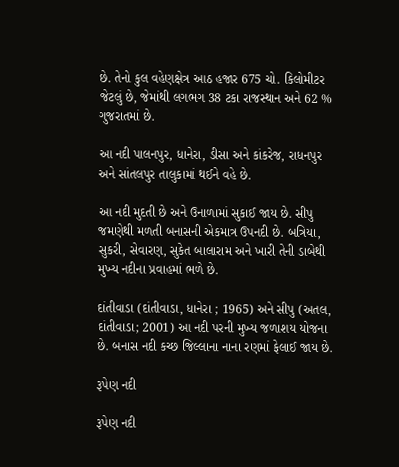છે. તેનો કુલ વહેણક્ષેત્ર આઠ હજાર 675 ચો. કિલોમીટર જેટલું છે, જેમાંથી લગભગ 38 ટકા રાજસ્થાન અને 62 % ગુજરાતમાં છે.

આ નદી પાલનપુર, ધાનેરા, ડીસા અને કાંકરેજ, રાધનપુર અને સાંતલપુર તાલુકામાં થઈને વહે છે.

આ નદી મુદતી છે અને ઉનાળામાં સુકાઈ જાય છે. સીપુ જમણેથી મળતી બનાસની એકમાત્ર ઉપનદી છે. બત્રિયા, સુકરી, સેવારણ, સુકેત બાલારામ અને ખારી તેની ડાબેથી મુખ્ય નદીના પ્રવાહમાં ભળે છે.

દાંતીવાડા (દાંતીવાડા, ધાનેરા ; 1965) અને સીપુ (અતલ, દાંતીવાડા; 2001) આ નદી પરની મુખ્ય જળાશય યોજના છે. બનાસ નદી કચ્છ જિલ્લાના નાના રણમાં ફેલાઈ જાય છે.

રૂપેણ નદી

રૂપેણ નદી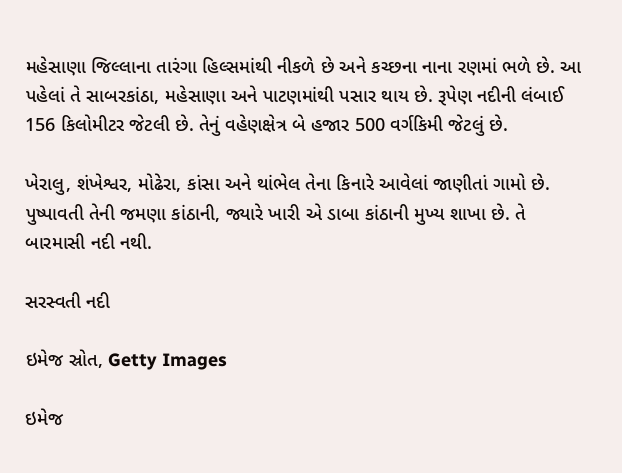મહેસાણા જિલ્લાના તારંગા હિલ્સમાંથી નીકળે છે અને કચ્છના નાના રણમાં ભળે છે. આ પહેલાં તે સાબરકાંઠા, મહેસાણા અને પાટણમાંથી પસાર થાય છે. રૂપેણ નદીની લંબાઈ 156 કિલોમીટર જેટલી છે. તેનું વહેણક્ષેત્ર બે હજાર 500 વર્ગકિમી જેટલું છે.

ખેરાલુ, શંખેશ્વર, મોઢેરા, કાંસા અને થાંભેલ તેના કિનારે આવેલાં જાણીતાં ગામો છે. પુષ્પાવતી તેની જમણા કાંઠાની, જ્યારે ખારી એ ડાબા કાંઠાની મુખ્ય શાખા છે. તે બારમાસી નદી નથી.

સરસ્વતી નદી

ઇમેજ સ્રોત, Getty Images

ઇમેજ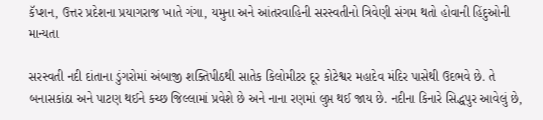કૅપ્શન, ઉત્તર પ્રદેશના પ્રયાગરાજ ખાતે ગંગા, યમુના અને આંતરવાહિની સરસ્વતીનો ત્રિવેણી સંગમ થતો હોવાની હિંદુઓની માન્યતા

સરસ્વતી નદી દાંતાના ડુંગરોમાં અંબાજી શક્તિપીઠથી સાતેક કિલોમીટર દૂર કોટેશ્વર મહાદેવ મંદિર પાસેથી ઉદભવે છે. તે બનાસકાંઠા અને પાટણ થઈને કચ્છ જિલ્લામાં પ્રવેશે છે અને નાના રણમાં લુપ્ત થઈ જાય છે. નદીના કિનારે સિદ્ધપુર આવેલું છે,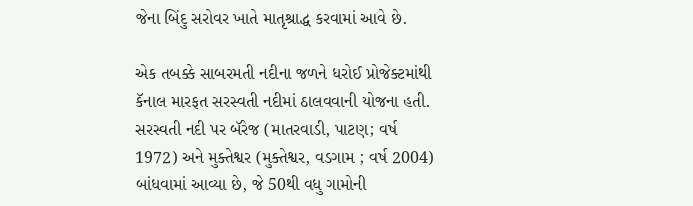જેના બિંદુ સરોવર ખાતે માતૃશ્રાદ્ધ કરવામાં આવે છે.

એક તબક્કે સાબરમતી નદીના જળને ધરોઈ પ્રોજેક્ટમાંથી કૅનાલ મારફત સરસ્વતી નદીમાં ઠાલવવાની યોજના હતી. સરસ્વતી નદી પર બૅરેજ (માતરવાડી, પાટણ; વર્ષ 1972) અને મુક્તેશ્વર (મુક્તેશ્વર, વડગામ ; વર્ષ 2004) બાંધવામાં આવ્યા છે, જે 50થી વધુ ગામોની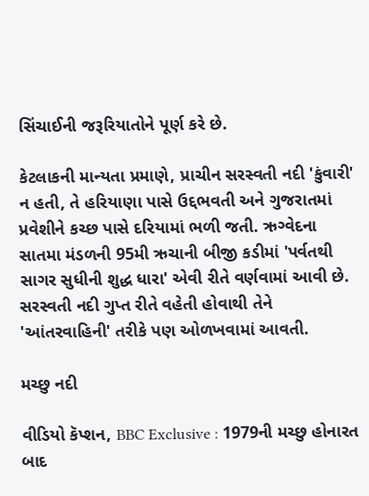સિંચાઈની જરૂરિયાતોને પૂર્ણ કરે છે.

કેટલાકની માન્યતા પ્રમાણે, પ્રાચીન સરસ્વતી નદી 'કુંવારી' ન હતી, તે હરિયાણા પાસે ઉદ્દભવતી અને ગુજરાતમાં પ્રવેશીને કચ્છ પાસે દરિયામાં ભળી જતી. ઋગ્વેદના સાતમા મંડળની 95મી ઋચાની બીજી કડીમાં 'પર્વતથી સાગર સુધીની શુદ્ધ ધારા' એવી રીતે વર્ણવામાં આવી છે. સરસ્વતી નદી ગુપ્ત રીતે વહેતી હોવાથી તેને 'આંતરવાહિની' તરીકે પણ ઓળખવામાં આવતી.

મચ્છુ નદી

વીડિયો કૅપ્શન, BBC Exclusive : 1979ની મચ્છુ હોનારત બાદ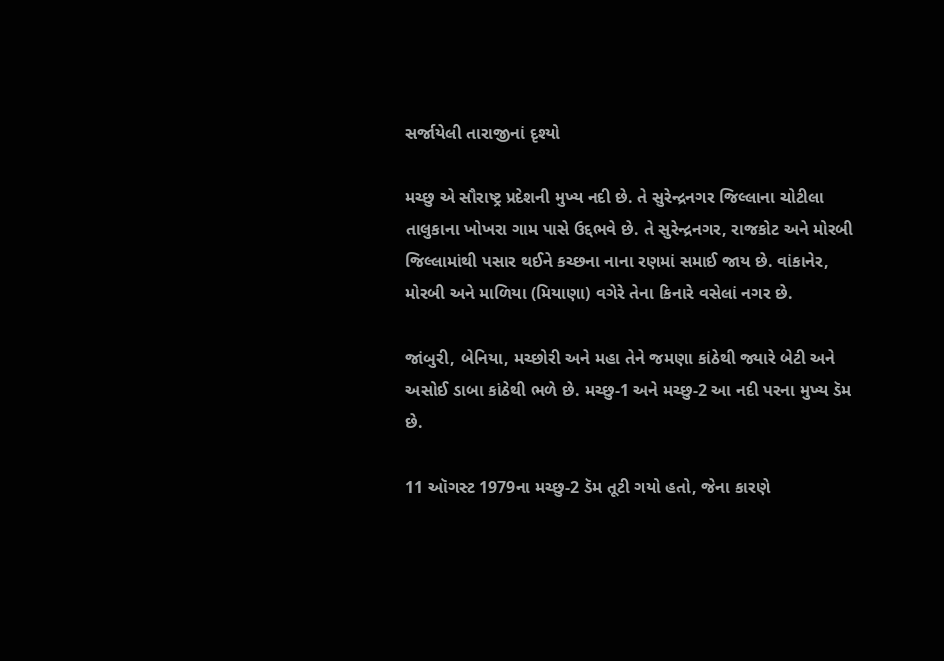સર્જાયેલી તારાજીનાં દૃશ્યો

મચ્છુ એ સૌરાષ્ટ્ર પ્રદેશની મુખ્ય નદી છે. તે સુરેન્દ્રનગર જિલ્લાના ચોટીલા તાલુકાના ખોખરા ગામ પાસે ઉદ્દભવે છે. તે સુરેન્દ્રનગર, રાજકોટ અને મોરબી જિલ્લામાંથી પસાર થઈને કચ્છના નાના રણમાં સમાઈ જાય છે. વાંકાનેર, મોરબી અને માળિયા (મિયાણા) વગેરે તેના કિનારે વસેલાં નગર છે.

જાંબુરી, બેનિયા, મચ્છોરી અને મહા તેને જમણા કાંઠેથી જ્યારે બેટી અને અસોઈ ડાબા કાંઠેથી ભળે છે. મચ્છુ-1 અને મચ્છુ-2 આ નદી પરના મુખ્ય ડૅમ છે.

11 ઑગસ્ટ 1979ના મચ્છુ-2 ડૅમ તૂટી ગયો હતો, જેના કારણે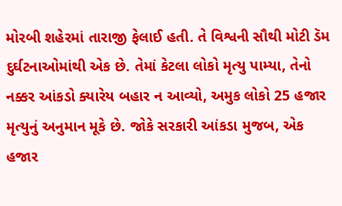મોરબી શહેરમાં તારાજી ફેલાઈ હતી. તે વિશ્વની સૌથી મોટી ડૅમ દુર્ઘટનાઓમાંથી એક છે. તેમાં કેટલા લોકો મૃત્યુ પામ્યા, તેનો નક્કર આંકડો ક્યારેય બહાર ન આવ્યો, અમુક લોકો 25 હજાર મૃત્યુનું અનુમાન મૂકે છે. જોકે સરકારી આંકડા મુજબ, એક હજાર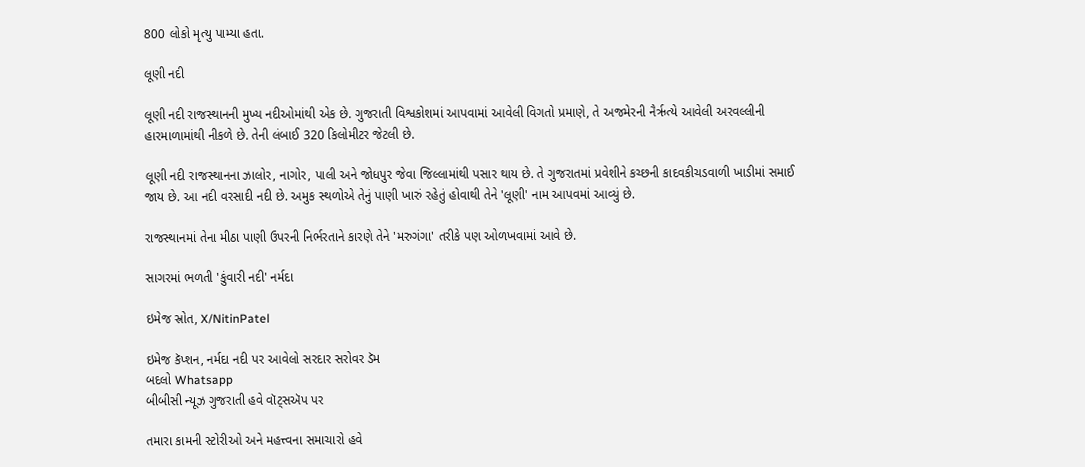800 લોકો મૃત્યુ પામ્યા હતા.

લૂણી નદી

લૂણી નદી રાજસ્થાનની મુખ્ય નદીઓમાંથી એક છે. ગુજરાતી વિશ્વકોશમાં આપવામાં આવેલી વિગતો પ્રમાણે, તે અજમેરની નૈર્ઋત્યે આવેલી અરવલ્લીની હારમાળામાંથી નીકળે છે. તેની લંબાઈ 320 કિલોમીટર જેટલી છે.

લૂણી નદી રાજસ્થાનના ઝાલોર, નાગોર, પાલી અને જોધપુર જેવા જિલ્લામાંથી પસાર થાય છે. તે ગુજરાતમાં પ્રવેશીને કચ્છની કાદવકીચડવાળી ખાડીમાં સમાઈ જાય છે. આ નદી વરસાદી નદી છે. અમુક સ્થળોએ તેનું પાણી ખારું રહેતું હોવાથી તેને 'લૂણી' નામ આપવમાં આવ્યું છે.

રાજસ્થાનમાં તેના મીઠા પાણી ઉપરની નિર્ભરતાને કારણે તેને 'મરુગંગા' તરીકે પણ ઓળખવામાં આવે છે.

સાગરમાં ભળતી 'કુંવારી નદી' નર્મદા

ઇમેજ સ્રોત, X/NitinPatel

ઇમેજ કૅપ્શન, નર્મદા નદી પર આવેલો સરદાર સરોવર ડૅમ
બદલો Whatsapp
બીબીસી ન્યૂઝ ગુજરાતી હવે વૉટ્સઍપ પર

તમારા કામની સ્ટોરીઓ અને મહત્ત્વના સમાચારો હવે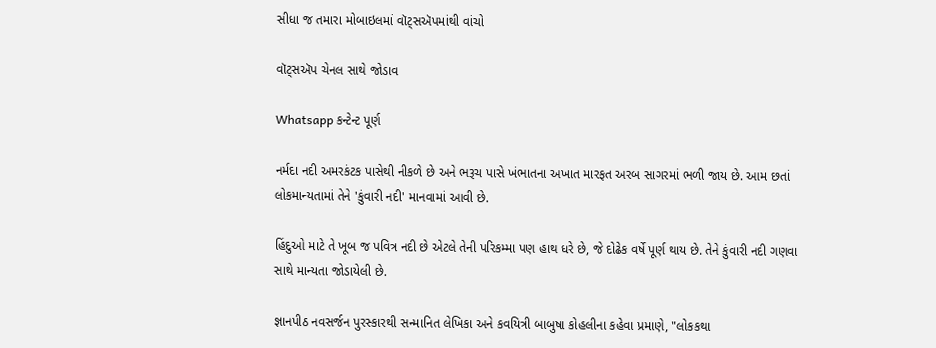સીધા જ તમારા મોબાઇલમાં વૉટ્સઍપમાંથી વાંચો

વૉટ્સઍપ ચેનલ સાથે જોડાવ

Whatsapp કન્ટેન્ટ પૂર્ણ

નર્મદા નદી અમરકંટક પાસેથી નીકળે છે અને ભરૂચ પાસે ખંભાતના અખાત મારફત અરબ સાગરમાં ભળી જાય છે. આમ છતાં લોકમાન્યતામાં તેને 'કુંવારી નદી' માનવામાં આવી છે.

હિંદુઓ માટે તે ખૂબ જ પવિત્ર નદી છે એટલે તેની પરિકમ્મા પણ હાથ ધરે છે, જે દોઢેક વર્ષે પૂર્ણ થાય છે. તેને કુંવારી નદી ગણવા સાથે માન્યતા જોડાયેલી છે.

જ્ઞાનપીઠ નવસર્જન પુરસ્કારથી સન્માનિત લેખિકા અને કવયિત્રી બાબુષા કોહલીના કહેવા પ્રમાણે, "લોકકથા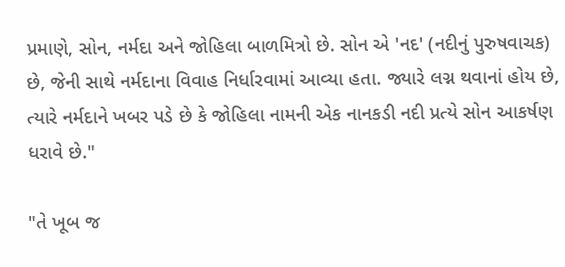પ્રમાણે, સોન, નર્મદા અને જોહિલા બાળમિત્રો છે. સોન એ 'નદ' (નદીનું પુરુષવાચક) છે, જેની સાથે નર્મદાના વિવાહ નિર્ધારવામાં આવ્યા હતા. જ્યારે લગ્ન થવાનાં હોય છે, ત્યારે નર્મદાને ખબર પડે છે કે જોહિલા નામની એક નાનકડી નદી પ્રત્યે સોન આકર્ષણ ધરાવે છે."

"તે ખૂબ જ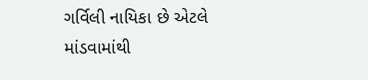ગર્વિલી નાયિકા છે એટલે માંડવામાંથી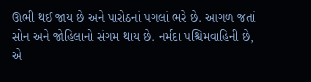ઊભી થઈ જાય છે અને પારોઠનાં પગલાં ભરે છે. આગળ જતાં સોન અને જોહિલાનો સંગમ થાય છે. નર્મદા પશ્ચિમવાહિની છે, એ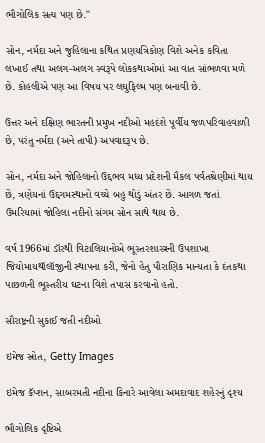ભૌગોલિક સત્ય પણ છે."

સોન, નર્મદા અને જુહિલાના કથિત પ્રણયત્રિકોણ વિશે અનેક કવિતા લખાઈ તથા અલગ-અલગ સ્વરૂપે લોકકથાઓમાં આ વાત સાંભળવા મળે છે. કોહલીએ પણ આ વિષય પર લઘુફિલ્મ પણ બનાવી છે.

ઉત્તર અને દક્ષિણ ભારતની પ્રમુખ નદીઓ મહદંશે પૂર્વીય જળપરિવાહવાળી છે, પરંતુ નર્મદા (અને તાપી) અપવાદરૂપ છે.

સોન, નર્મદા અને જોહિલાનો ઉદ્દભવ મધ્ય પ્રદેશની મૈકલ પર્વતશ્રેણીમાં થાય છે, ત્રણેયનાં ઉદ્દગમસ્થાનો વચ્ચે બહુ થોડું અંતર છે. આગળ જતાં ઉમરિયામાં જોહિલા નદીનો સંગમ સોન સાથે થાય છે.

વર્ષ 1966માં ડૉરથી વિટાલિયાનોએ ભૂસ્તરશાસ્ત્રની ઉપશાખા જિયોમાયથૉલૉજીની સ્થાપના કરી, જેનો હેતુ પૌરાણિક માન્યતા કે દંતકથા પાછળની ભૂસ્તરીય ઘટના વિશે તપાસ કરવાનો હતો.

સૌરાષ્ટ્રની સુકાઈ જતી નદીઓ

ઇમેજ સ્રોત, Getty Images

ઇમેજ કૅપ્શન, સાબરમતી નદીના કિનારે આવેલા અમદાવાદ શહેરનું દૃશ્ય

ભૌગોલિક દૃષ્ટિએ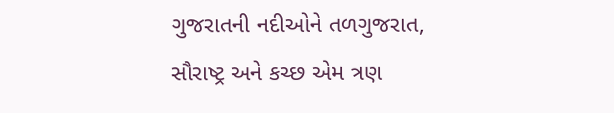ગુજરાતની નદીઓને તળગુજરાત, સૌરાષ્ટ્ર અને કચ્છ એમ ત્રણ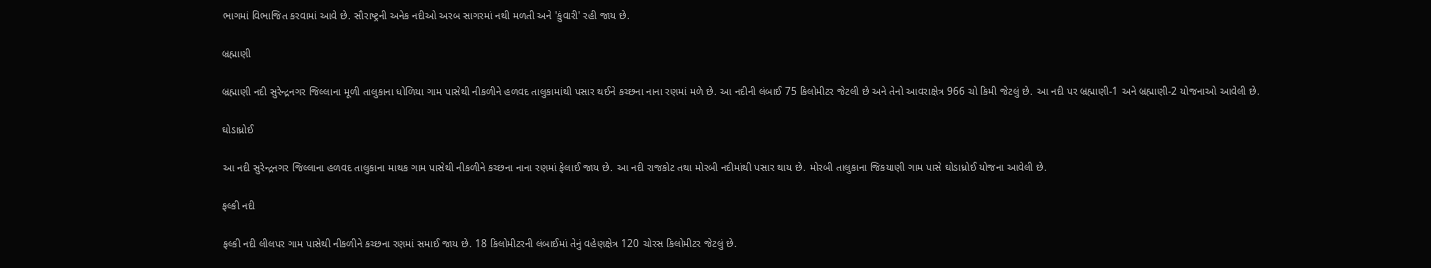ભાગમાં વિભાજિત કરવામાં આવે છે. સૌરાષ્ટ્રની અનેક નદીઓ અરબ સાગરમાં નથી મળતી અને 'કુંવારી' રહી જાય છે.

બ્રહ્માણી

બ્રહ્માણી નદી સુરેન્દ્રનગર જિલ્લાના મૂળી તાલુકાના ધોળિયા ગામ પાસેથી નીકળીને હળવદ તાલુકામાંથી પસાર થઈને કચ્છના નાના રણમાં મળે છે. આ નદીની લંબાઈ 75 કિલોમીટર જેટલી છે અને તેનો આવરાક્ષેત્ર 966 ચો કિમી જેટલું છે. આ નદી પર બ્રહ્માણી-1 અને બ્રહ્માણી-2 યોજનાઓ આવેલી છે.

ઘોડાધ્રોઈ

આ નદી સુરેન્દ્રનગર જિલ્લાના હળવદ તાલુકાના માથક ગામ પાસેથી નીકળીને કચ્છના નાના રણમાં ફેલાઈ જાય છે. આ નદી રાજકોટ તથા મોરબી નદીમાંથી પસાર થાય છે. મોરબી તાલુકાના જિકયાણી ગામ પાસે ઘોડાધ્રોઈ યોજના આવેલી છે.

ફલ્કી નદી

ફલ્કી નદી લીલપર ગામ પાસેથી નીકળીને કચ્છના રણમાં સમાઈ જાય છે. 18 કિલોમીટરની લંબાઈમાં તેનું વહેણક્ષેત્ર 120 ચોરસ કિલોમીટર જેટલું છે.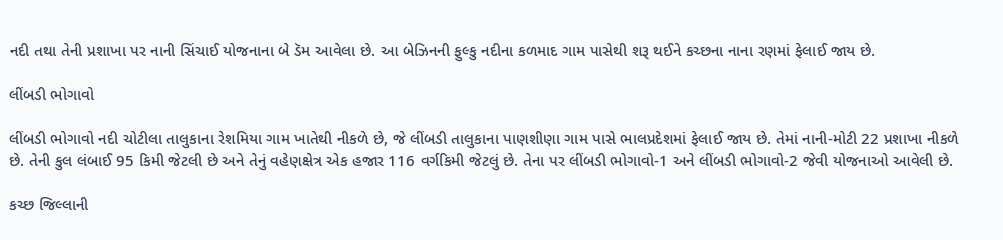નદી તથા તેની પ્રશાખા પર નાની સિંચાઈ યોજનાના બે ડૅમ આવેલા છે. આ બેઝિનની ફુલ્કુ નદીના કળમાદ ગામ પાસેથી શરૂ થઈને કચ્છના નાના રણમાં ફેલાઈ જાય છે.

લીંબડી ભોગાવો

લીંબડી ભોગાવો નદી ચોટીલા તાલુકાના રેશમિયા ગામ ખાતેથી નીકળે છે, જે લીંબડી તાલુકાના પાણશીણા ગામ પાસે ભાલપ્રદેશમાં ફેલાઈ જાય છે. તેમાં નાની-મોટી 22 પ્રશાખા નીકળે છે. તેની કુલ લંબાઈ 95 કિમી જેટલી છે અને તેનું વહેણક્ષેત્ર એક હજાર 116 વર્ગકિમી જેટલું છે. તેના પર લીંબડી ભોગાવો-1 અને લીંબડી ભોગાવો-2 જેવી યોજનાઓ આવેલી છે.

કચ્છ જિલ્લાની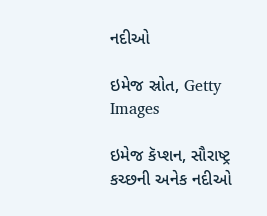નદીઓ

ઇમેજ સ્રોત, Getty Images

ઇમેજ કૅપ્શન, સૌરાષ્ટ્ર કચ્છની અનેક નદીઓ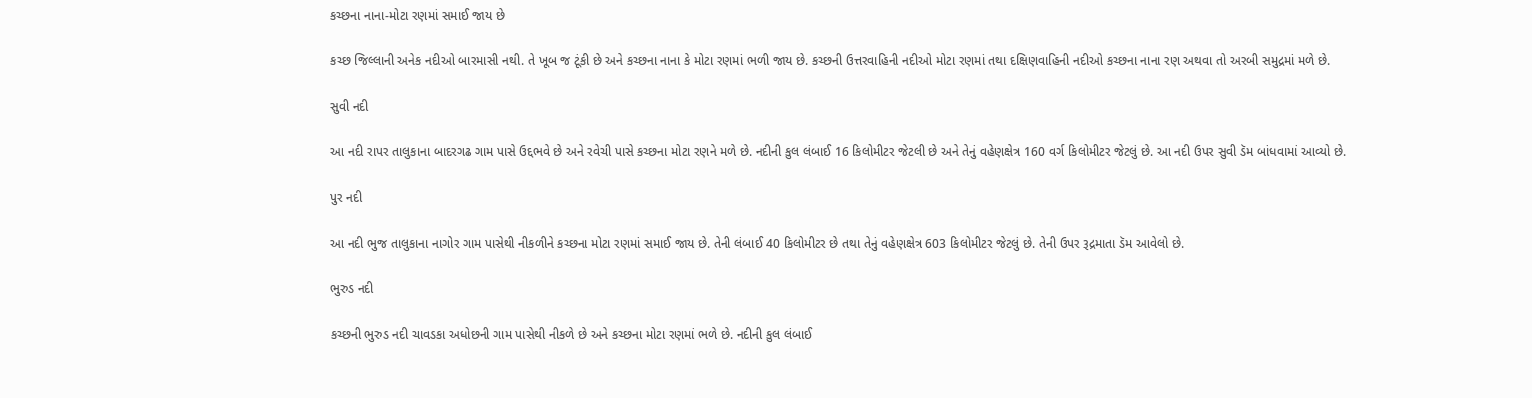કચ્છના નાના-મોટા રણમાં સમાઈ જાય છે

કચ્છ જિલ્લાની અનેક નદીઓ બારમાસી નથી. તે ખૂબ જ ટૂંકી છે અને કચ્છના નાના કે મોટા રણમાં ભળી જાય છે. કચ્છની ઉત્તરવાહિની નદીઓ મોટા રણમાં તથા દક્ષિણવાહિની નદીઓ કચ્છના નાના રણ અથવા તો અરબી સમુદ્રમાં મળે છે.

સુવી નદી

આ નદી રાપર તાલુકાના બાદરગઢ ગામ પાસે ઉદ્દભવે છે અને રવેચી પાસે કચ્છના મોટા રણને મળે છે. નદીની કુલ લંબાઈ 16 કિલોમીટર જેટલી છે અને તેનું વહેણક્ષેત્ર 160 વર્ગ કિલોમીટર જેટલું છે. આ નદી ઉપર સુવી ડૅમ બાંધવામાં આવ્યો છે.

પુર નદી

આ નદી ભુજ તાલુકાના નાગોર ગામ પાસેથી નીકળીને કચ્છના મોટા રણમાં સમાઈ જાય છે. તેની લંબાઈ 40 કિલોમીટર છે તથા તેનું વહેણક્ષેત્ર 603 કિલોમીટર જેટલું છે. તેની ઉપર રૂદ્રમાતા ડૅમ આવેલો છે.

ભુરુડ નદી

કચ્છની ભુરુડ નદી ચાવડકા અધોછની ગામ પાસેથી નીકળે છે અને કચ્છના મોટા રણમાં ભળે છે. નદીની કુલ લંબાઈ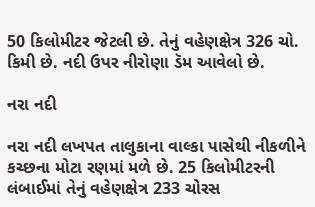50 કિલોમીટર જેટલી છે. તેનું વહેણક્ષેત્ર 326 ચો. કિમી છે. નદી ઉપર નીરોણા ડૅમ આવેલો છે.

નરા નદી

નરા નદી લખપત તાલુકાના વાલ્કા પાસેથી નીકળીને કચ્છના મોટા રણમાં મળે છે. 25 કિલોમીટરની લંબાઈમાં તેનું વહેણક્ષેત્ર 233 ચોરસ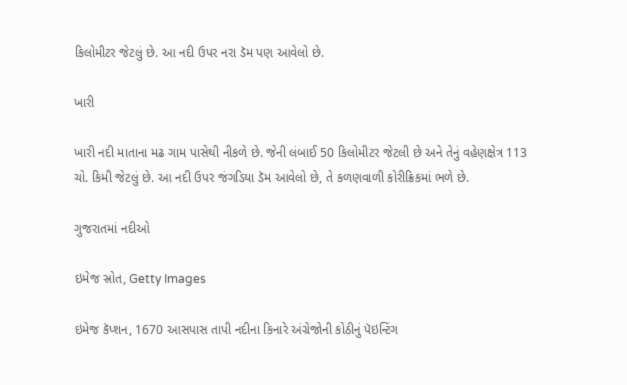કિલોમીટર જેટલું છે. આ નદી ઉપર નરા ડૅમ પણ આવેલો છે.

ખારી

ખારી નદી માતાના મઢ ગામ પાસેથી નીકળે છે. જેની લંબાઈ 50 કિલોમીટર જેટલી છે અને તેનું વહેણક્ષેત્ર 113 ચો. કિમી જેટલું છે. આ નદી ઉપર જંગડિયા ડૅમ આવેલો છે, તે કળણવાળી કોરીક્રિકમાં ભળે છે.

ગુજરાતમાં નદીઓ

ઇમેજ સ્રોત, Getty Images

ઇમેજ કૅપ્શન, 1670 આસપાસ તાપી નદીના કિનારે અંગ્રેજોની કોઠીનું પૅઇન્ટિંગ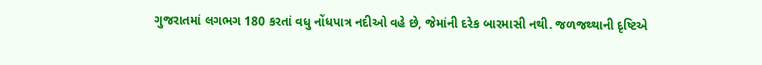ગુજરાતમાં લગભગ 180 કરતાં વધુ નોંધપાત્ર નદીઓ વહે છે, જેમાંની દરેક બારમાસી નથી. જળજથ્થાની દૃષ્ટિએ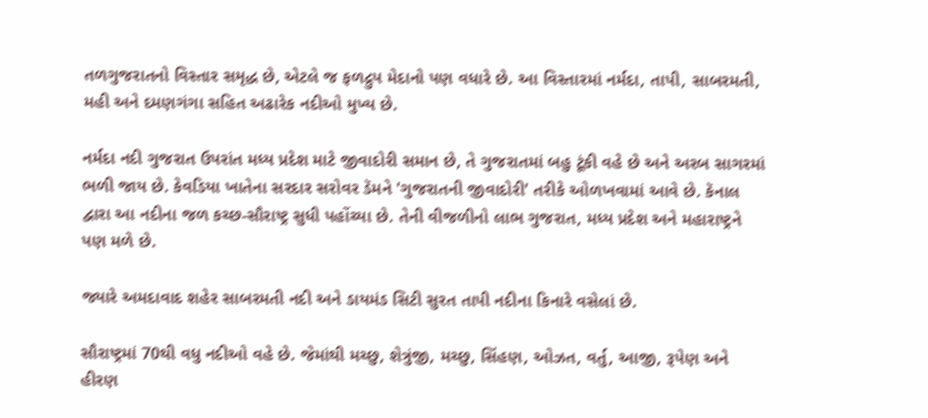તળગુજરાતનો વિસ્તાર સમૃદ્ધ છે, એટલે જ ફળદ્રુપ મેદાનો પણ વધારે છે. આ વિસ્તારમાં નર્મદા, તાપી, સાબરમતી, મહી અને દમણગંગા સહિત અઢારેક નદીઓ મુખ્ય છે.

નર્મદા નદી ગુજરાત ઉપરાંત મધ્ય પ્રદેશ માટે જીવાદોરી સમાન છે, તે ગુજરાતમાં બહુ ટૂંકી વહે છે અને અરબ સાગરમાં ભળી જાય છે. કેવડિયા ખાતેના સરદાર સરોવર ડૅમને 'ગુજરાતની જીવાદોરી' તરીકે ઓળખવામાં આવે છે. કૅનાલ દ્વારા આ નદીના જળ કચ્છ-સૌરાષ્ટ્ર સુધી પહોંચ્યા છે. તેની વીજળીનો લાભ ગુજરાત, મધ્ય પ્રદેશ અને મહારાષ્ટ્રને પણ મળે છે.

જ્યારે અમદાવાદ શહેર સાબરમતી નદી અને ડાયમંડ સિટી સુરત તાપી નદીના કિનારે વસેલાં છે.

સૌરાષ્ટ્રમાં 70થી વધુ નદીઓ વહે છે. જેમાંથી મચ્છુ, શેત્રુંજી, મચ્છુ, સિંહણ, ઓઝત, વર્તુ, આજી, રૂપેણ અને હીરણ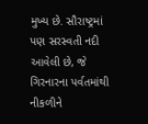મુખ્ય છે. સૌરાષ્ટ્રમાં પણ સરસ્વતી નદી આવેલી છે, જે ગિરનારના પર્વતમાંથી નીકળીને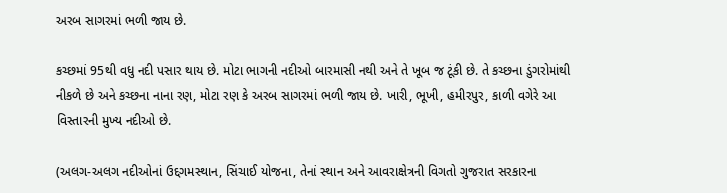અરબ સાગરમાં ભળી જાય છે.

કચ્છમાં 95થી વધુ નદી પસાર થાય છે. મોટા ભાગની નદીઓ બારમાસી નથી અને તે ખૂબ જ ટૂંકી છે. તે કચ્છના ડુંગરોમાંથી નીકળે છે અને કચ્છના નાના રણ, મોટા રણ કે અરબ સાગરમાં ભળી જાય છે. ખારી, ભૂખી, હમીરપુર, કાળી વગેરે આ વિસ્તારની મુખ્ય નદીઓ છે.

(અલગ-અલગ નદીઓનાં ઉદ્દગમસ્થાન, સિંચાઈ યોજના, તેનાં સ્થાન અને આવરાક્ષેત્રની વિગતો ગુજરાત સરકારના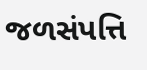જળસંપત્તિ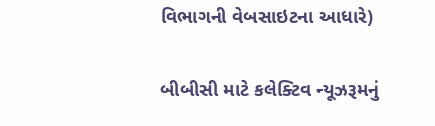વિભાગની વેબસાઇટના આધારે)

બીબીસી માટે કલેક્ટિવ ન્યૂઝરૂમનું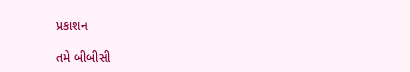પ્રકાશન

તમે બીબીસી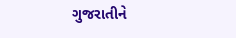ગુજરાતીને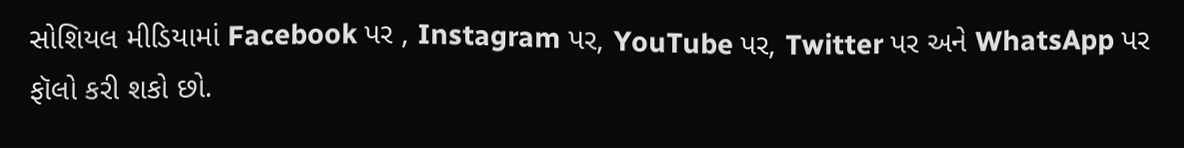સોશિયલ મીડિયામાં Facebook પર , Instagram પર, YouTube પર, Twitter પર અને WhatsApp પર ફૉલો કરી શકો છો.